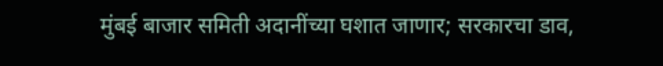मुंबई बाजार समिती अदानींच्या घशात जाणार; सरकारचा डाव,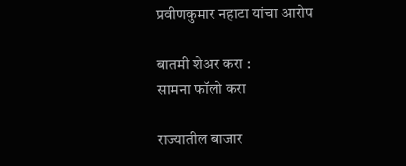प्रवीणकुमार नहाटा यांचा आरोप

बातमी शेअर करा :
सामना फॉलो करा

राज्यातील बाजार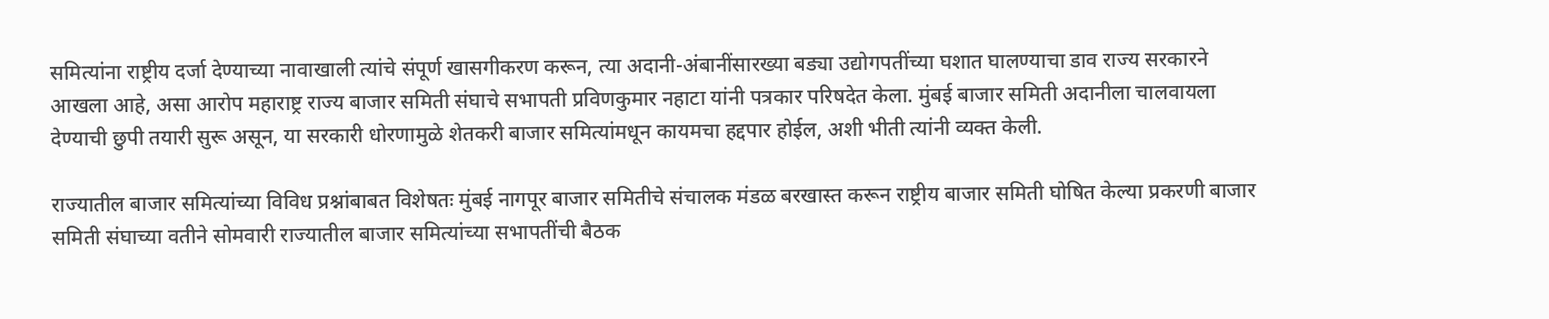समित्यांना राष्ट्रीय दर्जा देण्याच्या नावाखाली त्यांचे संपूर्ण खासगीकरण करून, त्या अदानी-अंबानींसारख्या बड्या उद्योगपतींच्या घशात घालण्याचा डाव राज्य सरकारने आखला आहे, असा आरोप महाराष्ट्र राज्य बाजार समिती संघाचे सभापती प्रविणकुमार नहाटा यांनी पत्रकार परिषदेत केला. मुंबई बाजार समिती अदानीला चालवायला देण्याची छुपी तयारी सुरू असून, या सरकारी धोरणामुळे शेतकरी बाजार समित्यांमधून कायमचा हद्दपार होईल, अशी भीती त्यांनी व्यक्त केली.

राज्यातील बाजार समित्यांच्या विविध प्रश्नांबाबत विशेषतः मुंबई नागपूर बाजार समितीचे संचालक मंडळ बरखास्त करून राष्ट्रीय बाजार समिती घोषित केल्या प्रकरणी बाजार समिती संघाच्या वतीने सोमवारी राज्यातील बाजार समित्यांच्या सभापतींची बैठक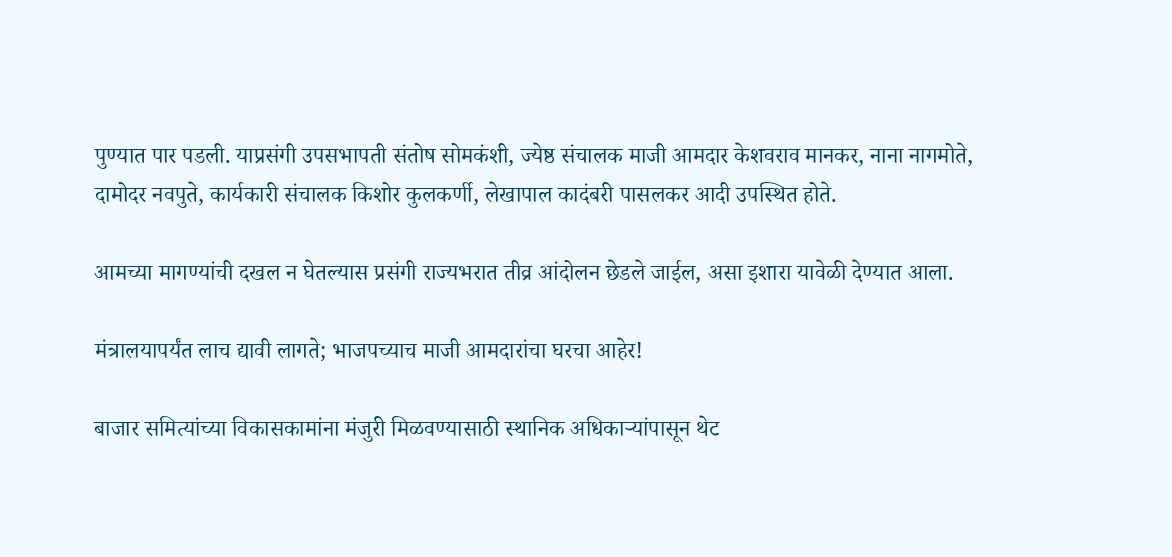पुण्यात पार पडली. याप्रसंगी उपसभापती संतोष सोमकंशी, ज्येष्ठ संचालक माजी आमदार केशवराव मानकर, नाना नागमोते, दामोदर नवपुते, कार्यकारी संचालक किशोर कुलकर्णी, लेखापाल कादंबरी पासलकर आदी उपस्थित होते.

आमच्या मागण्यांची दखल न घेतल्यास प्रसंगी राज्यभरात तीव्र आंदोलन छेडले जाईल, असा इशारा यावेळी देण्यात आला.

मंत्रालयापर्यंत लाच द्यावी लागते; भाजपच्याच माजी आमदारांचा घरचा आहेर!

बाजार समित्यांच्या विकासकामांना मंजुरी मिळवण्यासाठी स्थानिक अधिकाऱ्यांपासून थेट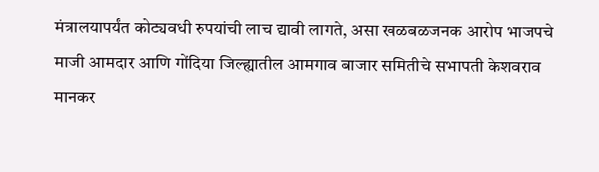मंत्रालयापर्यंत कोट्यवधी रुपयांची लाच द्यावी लागते, असा खळबळजनक आरोप भाजपचे माजी आमदार आणि गोंदिया जिल्ह्यातील आमगाव बाजार समितीचे सभापती केशवराव मानकर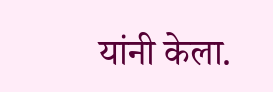यांनी केला.